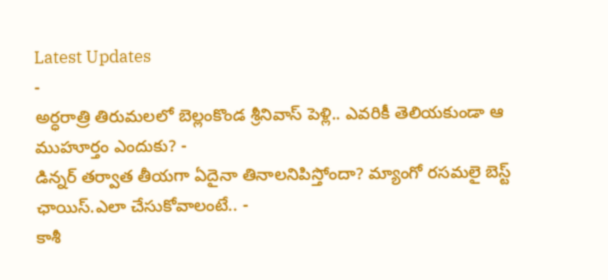Latest Updates
-
అర్ధరాత్రి తిరుమలలో బెల్లంకొండ శ్రీనివాస్ పెళ్లి.. ఎవరికీ తెలియకుండా ఆ ముహూర్తం ఎందుకు? -
డిన్నర్ తర్వాత తీయగా ఏదైనా తినాలనిపిస్తోందా? మ్యాంగో రసమలై బెస్ట్ ఛాయిస్.ఎలా చేసుకోవాలంటే.. -
కాశీ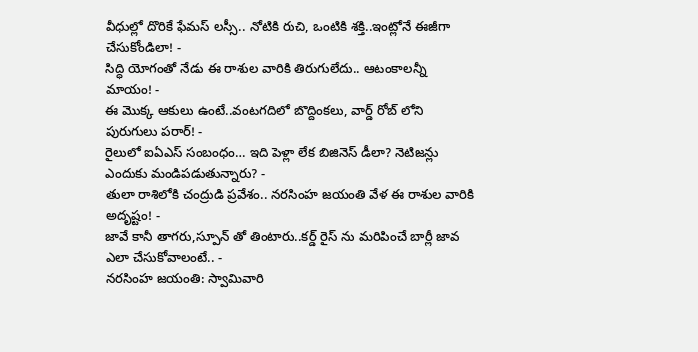వీధుల్లో దొరికే ఫేమస్ లస్సీ.. నోటికి రుచి, ఒంటికి శక్తి..ఇంట్లోనే ఈజీగా చేసుకోండిలా! -
సిద్ధి యోగంతో నేడు ఈ రాశుల వారికి తిరుగులేదు.. ఆటంకాలన్నీ మాయం! -
ఈ మొక్క ఆకులు ఉంటే..వంటగదిలో బొద్దింకలు, వార్డ్ రోబ్ లోని పురుగులు పరార్! -
రైలులో ఐఏఎస్ సంబంధం… ఇది పెళ్లా లేక బిజినెస్ డీలా? నెటిజన్లు ఎందుకు మండిపడుతున్నారు? -
తులా రాశిలోకి చంద్రుడి ప్రవేశం.. నరసింహ జయంతి వేళ ఈ రాశుల వారికి అదృష్టం! -
జావే కానీ తాగరు,స్పూన్ తో తింటారు..కర్డ్ రైస్ ను మరిపించే బార్లీ జావ ఎలా చేసుకోవాలంటే.. -
నరసింహ జయంతి: స్వామివారి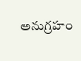అనుగ్రహం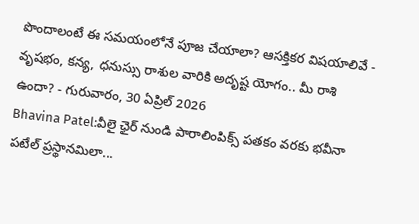పొందాలంటే ఈ సమయంలోనే పూజ చేయాలా? ఆసక్తికర విషయాలివే -
వృషభం, కన్య, ధనుస్సు రాశుల వారికి అదృష్ట యోగం.. మీ రాశి ఉందా? - గురువారం, 30 ఏప్రిల్ 2026
Bhavina Patel:వీలై ఛైర్ నుండి పారాలింపిక్స్ పతకం వరకు భవీనా పటేల్ ప్రస్థానమిలా...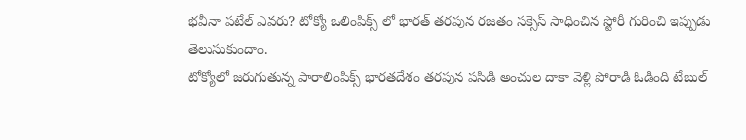భవీనా పటేల్ ఎవరు? టోక్యో ఒలింపిక్స్ లో భారత్ తరపున రజతం సక్సెస్ సాధించిన స్టోరీ గురించి ఇప్పుడు తెలుసుకుందాం.
టోక్యోలో జరుగుతున్న పారాలింపిక్స్ భారతదేశం తరపున పసిడి అంచుల దాకా వెళ్లి పోరాడి ఓడింది టేబుల్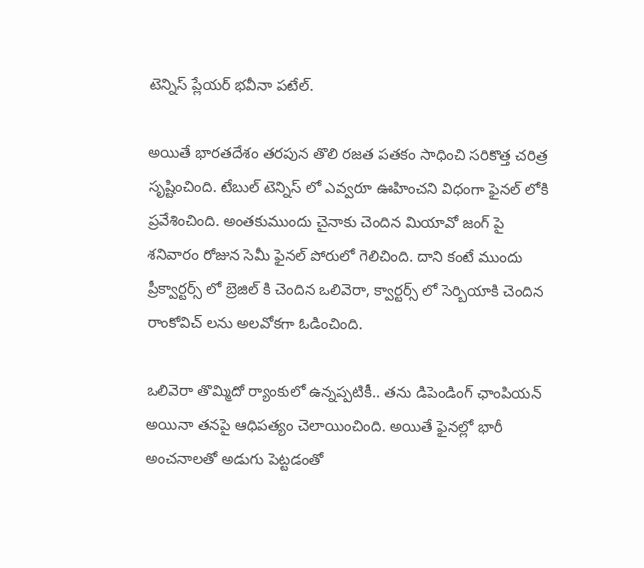టెన్నిస్ ప్లేయర్ భవీనా పటేల్.

అయితే భారతదేశం తరపున తొలి రజత పతకం సాధించి సరికొత్త చరిత్ర సృష్టించింది. టేబుల్ టెన్నిస్ లో ఎవ్వరూ ఊహించని విధంగా ఫైనల్ లోకి ప్రవేశించింది. అంతకుముందు చైనాకు చెందిన మియావో జంగ్ పై శనివారం రోజున సెమీ ఫైనల్ పోరులో గెలిచింది. దాని కంటే ముందు ప్రీక్వార్టర్స్ లో బ్రెజిల్ కి చెందిన ఒలివెరా, క్వార్టర్స్ లో సెర్బియాకి చెందిన రాంకోవిచ్ లను అలవోకగా ఓడించింది.

ఒలివెరా తొమ్మిదో ర్యాంకులో ఉన్నప్పటికీ.. తను డిపెండింగ్ ఛాంపియన్ అయినా తనపై ఆధిపత్యం చెలాయించింది. అయితే ఫైనల్లో భారీ అంచనాలతో అడుగు పెట్టడంతో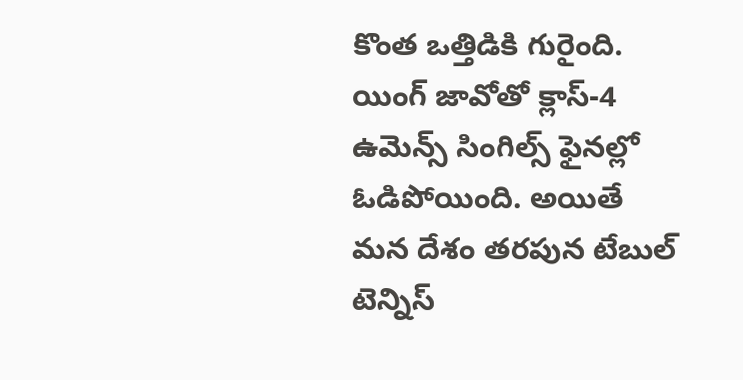కొంత ఒత్తిడికి గురైంది. యింగ్ జావోతో క్లాస్-4 ఉమెన్స్ సింగిల్స్ ఫైనల్లో ఓడిపోయింది. అయితే మన దేశం తరపున టేబుల్ టెన్నిస్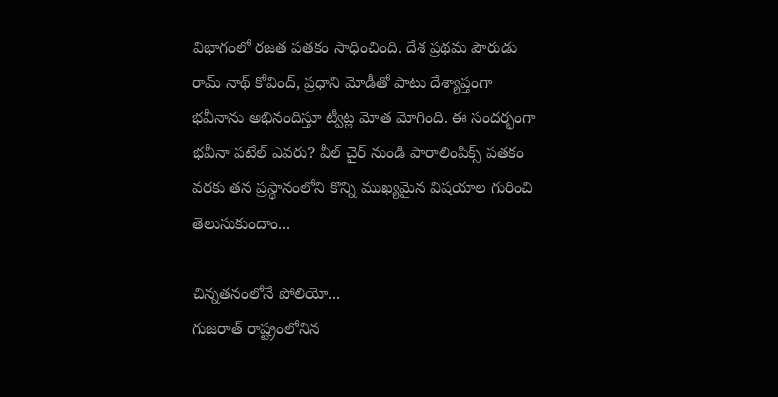విభాగంలో రజత పతకం సాధించింది. దేశ ప్రథమ పౌరుడు రామ్ నాథ్ కోవింద్, ప్రధాని మోడీతో పాటు దేశ్యాప్తంగా భవీనాను అభినందిస్తూ ట్వీట్ల మోత మోగింది. ఈ సందర్భంగా భవీనా పటేల్ ఎవరు? వీల్ చైర్ నుండి పారాలింపిక్స్ పతకం వరకు తన ప్రస్థానంలోని కొన్ని ముఖ్యమైన విషయాల గురించి తెలుసుకుందాం...

చిన్నతనంలోనే పోలియో...
గుజరాత్ రాష్ట్రంలోనిన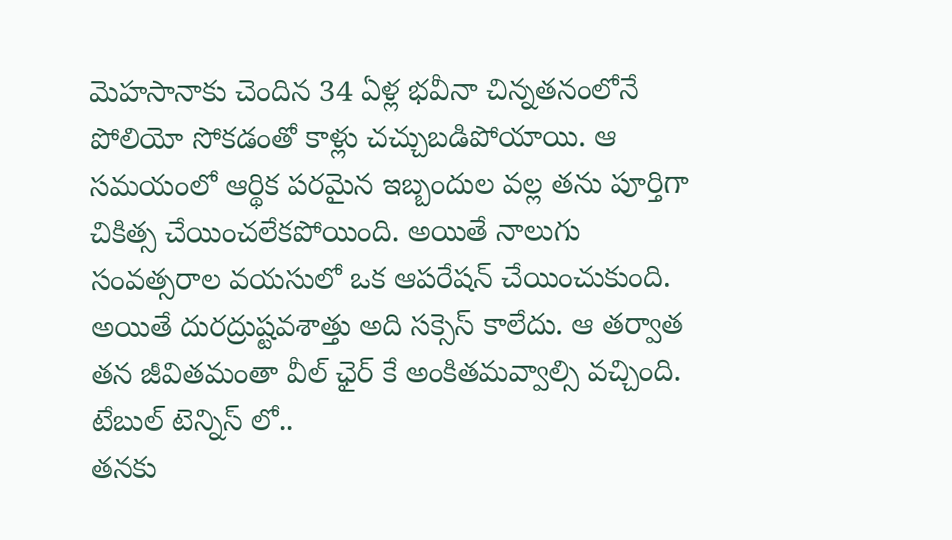మెహసానాకు చెందిన 34 ఏళ్ల భవీనా చిన్నతనంలోనే పోలియో సోకడంతో కాళ్లు చచ్చుబడిపోయాయి. ఆ సమయంలో ఆర్థిక పరమైన ఇబ్బందుల వల్ల తను పూర్తిగా చికిత్స చేయించలేకపోయింది. అయితే నాలుగు సంవత్సరాల వయసులో ఒక ఆపరేషన్ చేయించుకుంది. అయితే దురద్రుష్టవశాత్తు అది సక్సెస్ కాలేదు. ఆ తర్వాత తన జీవితమంతా వీల్ ఛైర్ కే అంకితమవ్వాల్సి వచ్చింది.
టేబుల్ టెన్నిస్ లో..
తనకు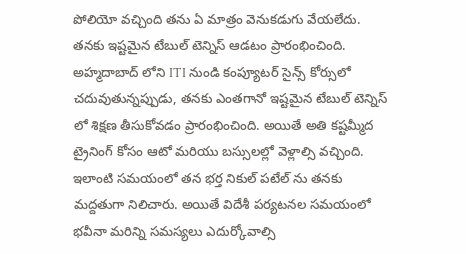పోలియో వచ్చింది తను ఏ మాత్రం వెనుకడుగు వేయలేదు. తనకు ఇష్టమైన టేబుల్ టెన్నిస్ ఆడటం ప్రారంభించింది. అహ్మదాబాద్ లోని ITI నుండి కంప్యూటర్ సైన్స్ కోర్సులో చదువుతున్నప్పుడు, తనకు ఎంతగానో ఇష్టమైన టేబుల్ టెన్నిస్ లో శిక్షణ తీసుకోవడం ప్రారంభించింది. అయితే అతి కష్టమ్మీద ట్రైనింగ్ కోసం ఆటో మరియు బస్సులల్లో వెళ్లాల్సి వచ్చింది. ఇలాంటి సమయంలో తన భర్త నికుల్ పటేల్ ను తనకు మద్దతుగా నిలిచారు. అయితే విదేశీ పర్యటనల సమయంలో భవీనా మరిన్ని సమస్యలు ఎదుర్కోవాల్సి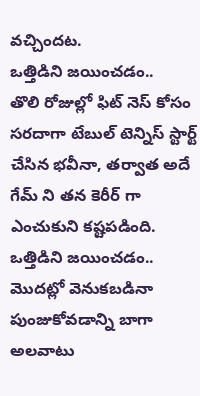వచ్చిందట.
ఒత్తిడిని జయించడం..
తొలి రోజుల్లో ఫిట్ నెస్ కోసం సరదాగా టేబుల్ టెన్నిస్ స్టార్ట్ చేసిన భవీనా, తర్వాత అదే గేమ్ ని తన కెరీర్ గా ఎంచుకుని కష్టపడింది. ఒత్తిడిని జయించడం.. మొదట్లో వెనుకబడినా పుంజుకోవడాన్ని బాగా అలవాటు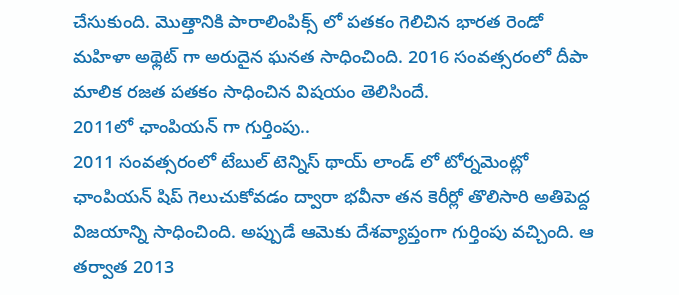చేసుకుంది. మొత్తానికి పారాలింపిక్స్ లో పతకం గెలిచిన భారత రెండో మహిళా అథ్లెట్ గా అరుదైన ఘనత సాధించింది. 2016 సంవత్సరంలో దీపా మాలిక రజత పతకం సాధించిన విషయం తెలిసిందే.
2011లో ఛాంపియన్ గా గుర్తింపు..
2011 సంవత్సరంలో టేబుల్ టెన్నిస్ థాయ్ లాండ్ లో టోర్నమెంట్లో ఛాంపియన్ షిప్ గెలుచుకోవడం ద్వారా భవీనా తన కెరీర్లో తొలిసారి అతిపెద్ద విజయాన్ని సాధించింది. అప్పుడే ఆమెకు దేశవ్యాప్తంగా గుర్తింపు వచ్చింది. ఆ తర్వాత 2013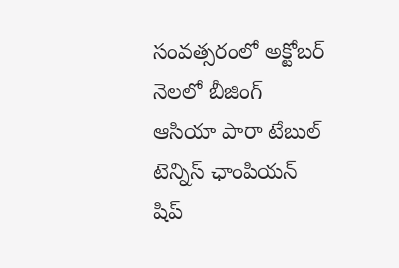సంవత్సరంలో అక్టోబర్ నెలలో బీజింగ్ ఆసియా పారా టేబుల్ టెన్నిస్ ఛాంపియన్ షిప్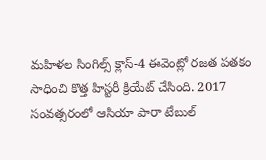మహిళల సింగిల్స్ క్లాస్-4 ఈవెంట్లో రజత పతకం సాధించి కొత్త హిస్టరీ క్రియేట్ చేసింది. 2017 సంవత్సరంలో ఆసియా పారా టేబుల్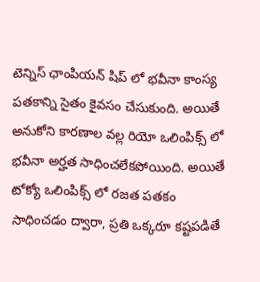టెన్నిస్ ఛాంపియన్ షిప్ లో భవీనా కాంస్య పతకాన్ని సైతం కైవసం చేసుకుంది. అయితే అనుకోని కారణాల వల్ల రియో ఒలింపిక్స్ లో భవీనా అర్హత సాధించలేకపోయింది. అయితే టోక్యో ఒలింపిక్స్ లో రజత పతకం సాధించడం ద్వారా, ప్రతి ఒక్కరూ కష్టపడితే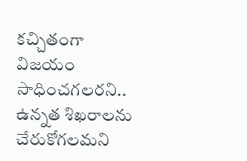కచ్చితంగా విజయం సాధించగలరని.. ఉన్నత శిఖరాలను చేరుకోగలమని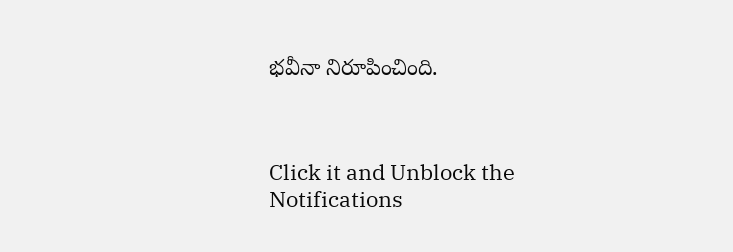భవీనా నిరూపించింది.



Click it and Unblock the Notifications